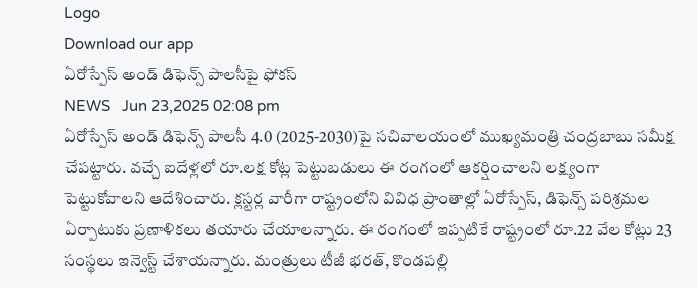Logo
Download our app
ఏరోస్పేస్ అండ్ డిఫెన్స్ పాల‌సీపై ఫోక‌స్
NEWS   Jun 23,2025 02:08 pm
ఏరోస్పేస్ అండ్ డిఫెన్స్ పాలసీ 4.0 (2025-2030)పై సచివాలయంలో ముఖ్యమంత్రి చంద్రబాబు సమీక్ష చేప‌ట్టారు. వచ్చే ఐదేళ్లలో రూ.లక్ష కోట్ల పెట్టుబడులు ఈ రంగంలో ఆకర్షించాలని లక్ష్యంగా పెట్టుకోవాల‌ని ఆదేశించారు. క్లస్టర్ల వారీగా రాష్ట్రంలోని వివిధ ప్రాంతాల్లో ఏరోస్పేస్, డిఫెన్స్ పరిశ్రమల ఏర్పాటుకు ప్రణాళికలు త‌యారు చేయాల‌న్నారు. ఈ రంగంలో ఇప్పటికే రాష్ట్రంలో రూ.22 వేల కోట్లు 23 సంస్థ‌లు ఇన్వెస్ట్ చేశాయ‌న్నారు. మంత్రులు టీజీ భరత్, కొండపల్లి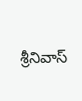శ్రీనివాస్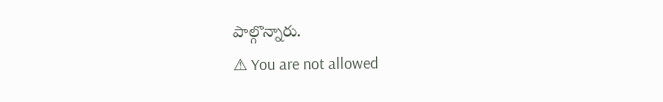పాల్గొన్నారు.
⚠ You are not allowed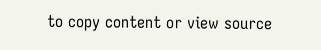to copy content or view source